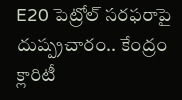E20 పెట్రోల్‌‌ సరఫరాపై దుష్ప్రచారం.. కేంద్రం క్లారిటీ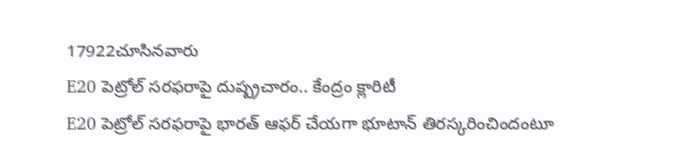17922చూసినవారు
E20 పెట్రోల్‌‌ సరఫరాపై దుష్ప్రచారం.. కేంద్రం క్లారిటీ
E20 పెట్రోల్ సరఫరాపై భారత్ ఆఫర్ చేయగా భూటాన్ తిరస్కరించిందంటూ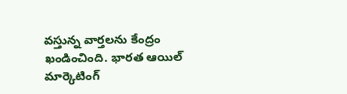వస్తున్న వార్తలను కేంద్రం ఖండించింది. భారత ఆయిల్ మార్కెటింగ్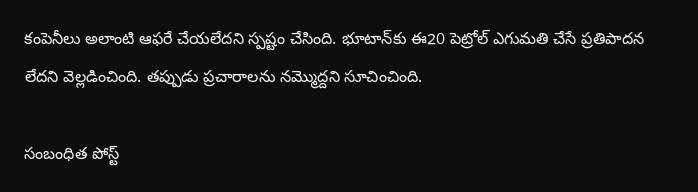కంపెనీలు అలాంటి ఆఫరే చేయలేదని స్పష్టం చేసింది. భూటాన్‌కు ఈ20 పెట్రోల్ ఎగుమతి చేసే ప్రతిపాదన లేదని వెల్లడించింది. తప్పుడు ప్రచారాలను నమ్మొద్దని సూచించింది.

సంబంధిత పోస్ట్